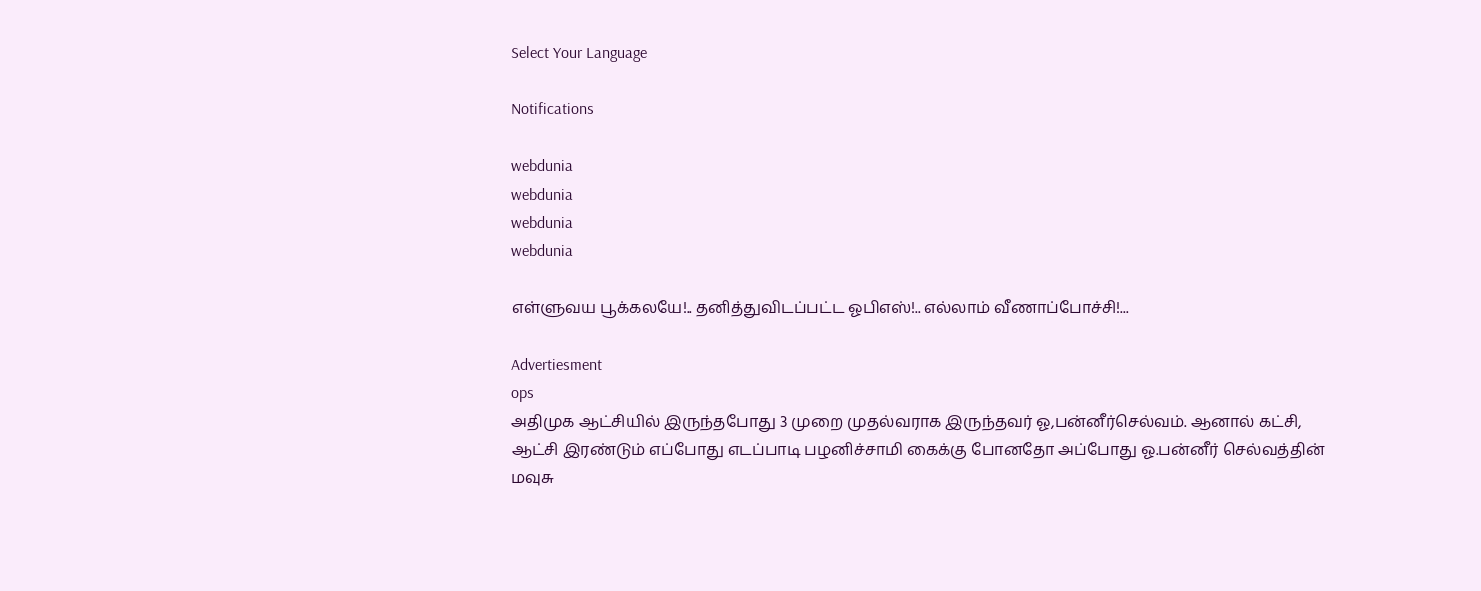Select Your Language

Notifications

webdunia
webdunia
webdunia
webdunia

எள்ளுவய பூக்கலயே!.. தனித்துவிடப்பட்ட ஓபிஎஸ்!.. எல்லாம் வீணாப்போச்சி!...

Advertiesment
ops
அதிமுக ஆட்சியில் இருந்தபோது 3 முறை முதல்வராக இருந்தவர் ஓ,பன்னீர்செல்வம். ஆனால் கட்சி, ஆட்சி இரண்டும் எப்போது எடப்பாடி பழனிச்சாமி கைக்கு போனதோ அப்போது ஓ.பன்னீர் செல்வத்தின் மவுசு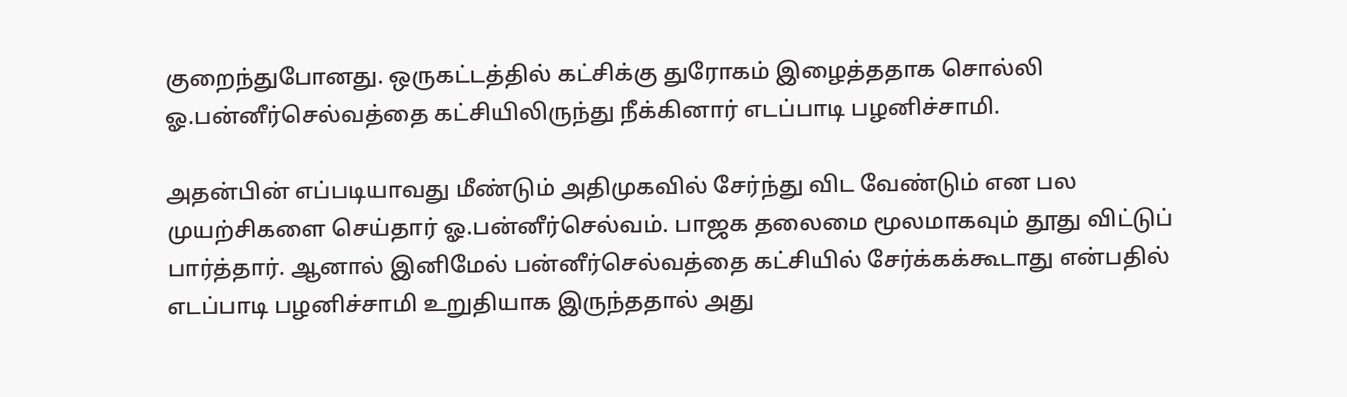குறைந்துபோனது. ஒருகட்டத்தில் கட்சிக்கு துரோகம் இழைத்ததாக சொல்லி ஓ.பன்னீர்செல்வத்தை கட்சியிலிருந்து நீக்கினார் எடப்பாடி பழனிச்சாமி.

அதன்பின் எப்படியாவது மீண்டும் அதிமுகவில் சேர்ந்து விட வேண்டும் என பல முயற்சிகளை செய்தார் ஓ.பன்னீர்செல்வம். பாஜக தலைமை மூலமாகவும் தூது விட்டுப் பார்த்தார். ஆனால் இனிமேல் பன்னீர்செல்வத்தை கட்சியில் சேர்க்கக்கூடாது என்பதில் எடப்பாடி பழனிச்சாமி உறுதியாக இருந்ததால் அது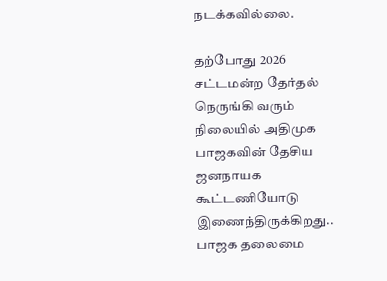நடக்கவில்லை.

தற்போது 2026 சட்டமன்ற தேர்தல் நெருங்கி வரும் நிலையில் அதிமுக பாஜகவின் தேசிய ஜனநாயக கூட்டணியோடு இணைந்திருக்கிறது.. பாஜக தலைமை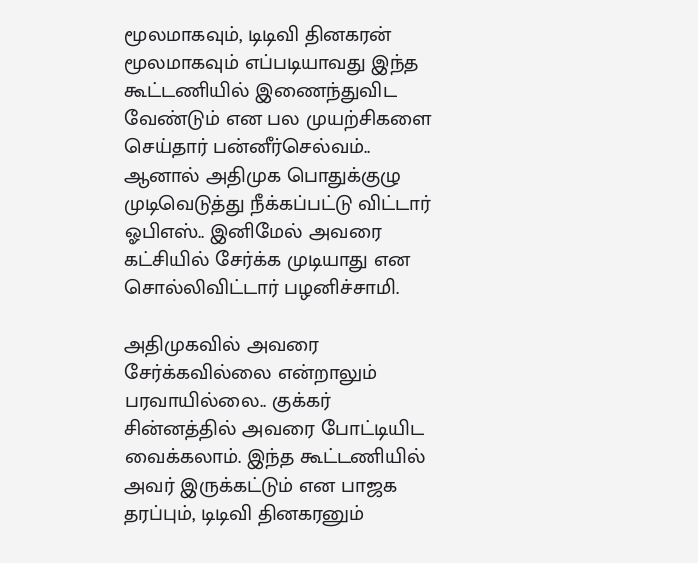மூலமாகவும், டிடிவி தினகரன் மூலமாகவும் எப்படியாவது இந்த கூட்டணியில் இணைந்துவிட வேண்டும் என பல முயற்சிகளை செய்தார் பன்னீர்செல்வம்.. ஆனால் அதிமுக பொதுக்குழு முடிவெடுத்து நீக்கப்பட்டு விட்டார் ஓபிஎஸ்.. இனிமேல் அவரை கட்சியில் சேர்க்க முடியாது என சொல்லிவிட்டார் பழனிச்சாமி.

அதிமுகவில் அவரை சேர்க்கவில்லை என்றாலும் பரவாயில்லை.. குக்கர் சின்னத்தில் அவரை போட்டியிட வைக்கலாம். இந்த கூட்டணியில் அவர் இருக்கட்டும் என பாஜக தரப்பும், டிடிவி தினகரனும்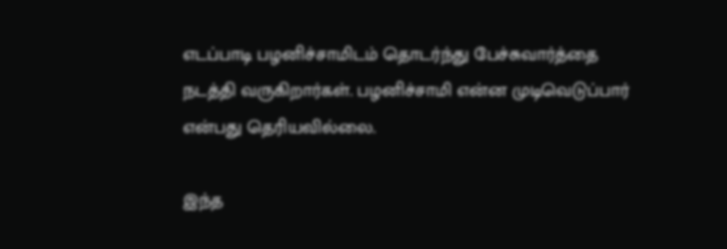எடப்பாடி பழனிச்சாமிடம் தொடர்ந்து பேச்சுவார்த்தை நடத்தி வருகிறார்கள். பழனிச்சாமி என்ன முடிவெடுப்பார் என்பது தெரியவில்லை.

இந்த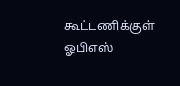கூட்டணிக்குள் ஓபிஎஸ்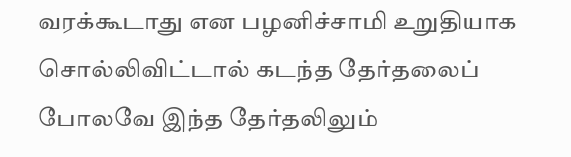வரக்கூடாது என பழனிச்சாமி உறுதியாக சொல்லிவிட்டால் கடந்த தேர்தலைப் போலவே இந்த தேர்தலிலும்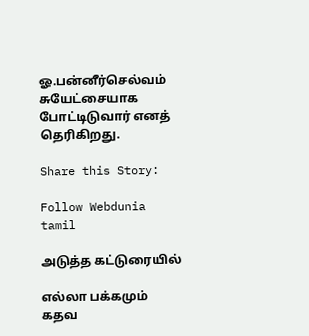ஓ.பன்னீர்செல்வம் சுயேட்சையாக போட்டிடுவார் எனத் தெரிகிறது.

Share this Story:

Follow Webdunia tamil

அடுத்த கட்டுரையில்

எல்லா பக்கமும் கதவ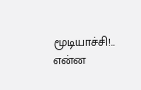மூடியாச்சி!.. என்ன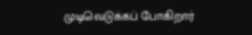முடிவெடுக்கப் போகிறார்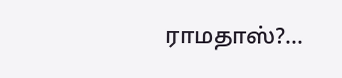ராமதாஸ்?...